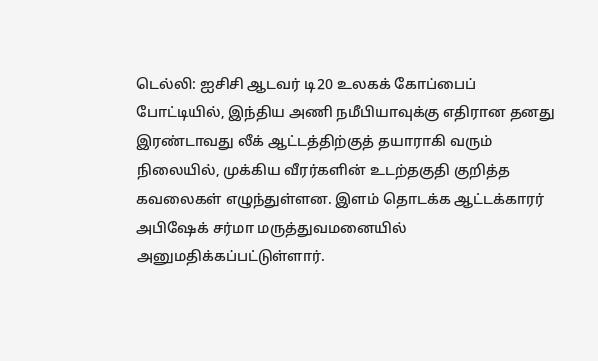டெல்லி: ஐசிசி ஆடவர் டி20 உலகக் கோப்பைப் போட்டியில், இந்திய அணி நமீபியாவுக்கு எதிரான தனது இரண்டாவது லீக் ஆட்டத்திற்குத் தயாராகி வரும் நிலையில், முக்கிய வீரர்களின் உடற்தகுதி குறித்த கவலைகள் எழுந்துள்ளன. இளம் தொடக்க ஆட்டக்காரர் அபிஷேக் சர்மா மருத்துவமனையில் அனுமதிக்கப்பட்டுள்ளார்.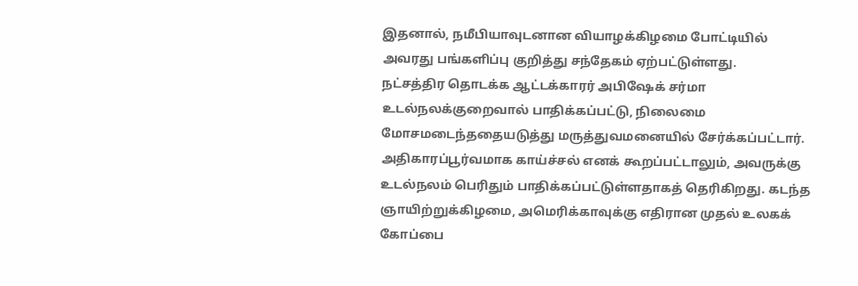இதனால், நமீபியாவுடனான வியாழக்கிழமை போட்டியில் அவரது பங்களிப்பு குறித்து சந்தேகம் ஏற்பட்டுள்ளது.
நட்சத்திர தொடக்க ஆட்டக்காரர் அபிஷேக் சர்மா உடல்நலக்குறைவால் பாதிக்கப்பட்டு, நிலைமை மோசமடைந்ததையடுத்து மருத்துவமனையில் சேர்க்கப்பட்டார். அதிகாரப்பூர்வமாக காய்ச்சல் எனக் கூறப்பட்டாலும், அவருக்கு உடல்நலம் பெரிதும் பாதிக்கப்பட்டுள்ளதாகத் தெரிகிறது. கடந்த ஞாயிற்றுக்கிழமை, அமெரிக்காவுக்கு எதிரான முதல் உலகக் கோப்பை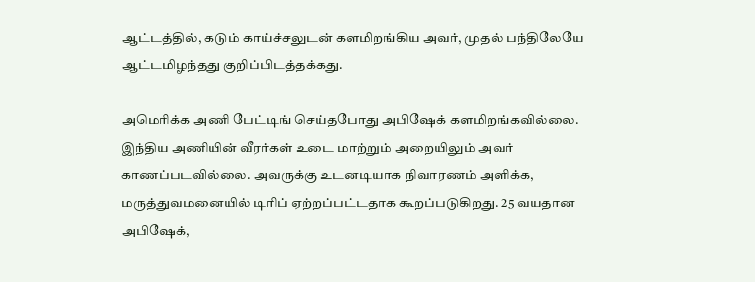ஆட்டத்தில், கடும் காய்ச்சலுடன் களமிறங்கிய அவர், முதல் பந்திலேயே ஆட்டமிழந்தது குறிப்பிடத்தக்கது.

அமெரிக்க அணி பேட்டிங் செய்தபோது அபிஷேக் களமிறங்கவில்லை. இந்திய அணியின் வீரர்கள் உடை மாற்றும் அறையிலும் அவர் காணப்படவில்லை. அவருக்கு உடனடியாக நிவாரணம் அளிக்க, மருத்துவமனையில் டிரிப் ஏற்றப்பட்டதாக கூறப்படுகிறது. 25 வயதான அபிஷேக்,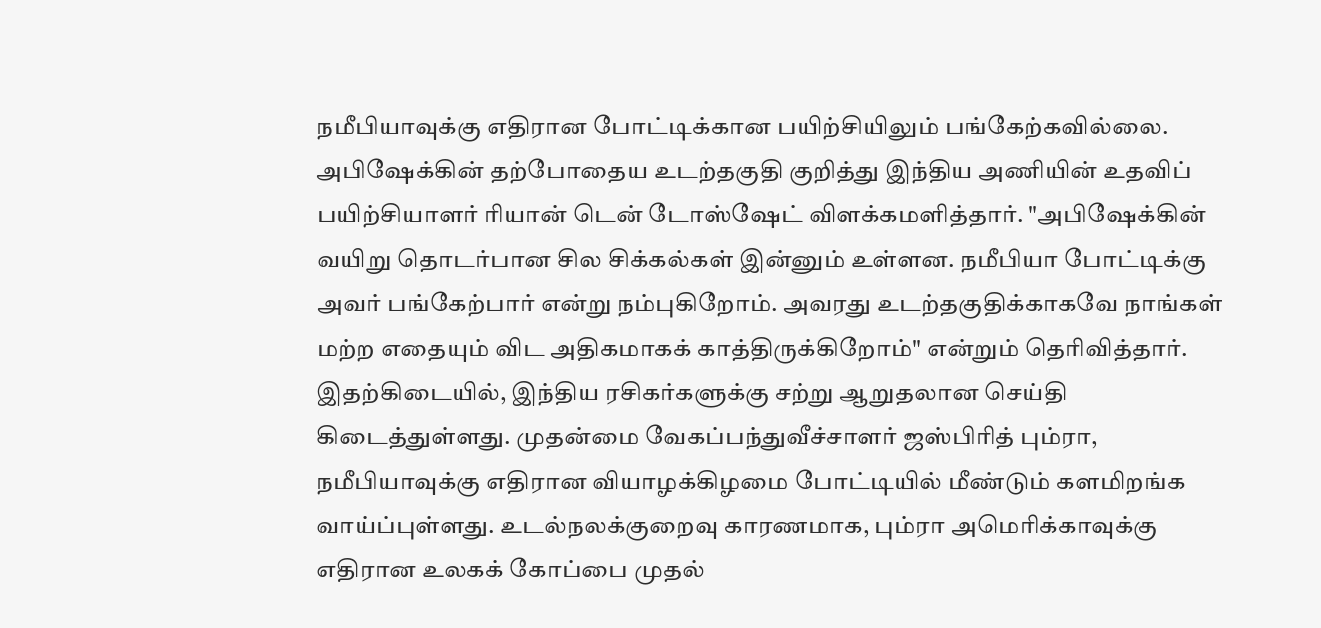நமீபியாவுக்கு எதிரான போட்டிக்கான பயிற்சியிலும் பங்கேற்கவில்லை.
அபிஷேக்கின் தற்போதைய உடற்தகுதி குறித்து இந்திய அணியின் உதவிப் பயிற்சியாளர் ரியான் டென் டோஸ்ஷேட் விளக்கமளித்தார். "அபிஷேக்கின் வயிறு தொடர்பான சில சிக்கல்கள் இன்னும் உள்ளன. நமீபியா போட்டிக்கு அவர் பங்கேற்பார் என்று நம்புகிறோம். அவரது உடற்தகுதிக்காகவே நாங்கள் மற்ற எதையும் விட அதிகமாகக் காத்திருக்கிறோம்" என்றும் தெரிவித்தார்.
இதற்கிடையில், இந்திய ரசிகர்களுக்கு சற்று ஆறுதலான செய்தி கிடைத்துள்ளது. முதன்மை வேகப்பந்துவீச்சாளர் ஜஸ்பிரித் பும்ரா, நமீபியாவுக்கு எதிரான வியாழக்கிழமை போட்டியில் மீண்டும் களமிறங்க வாய்ப்புள்ளது. உடல்நலக்குறைவு காரணமாக, பும்ரா அமெரிக்காவுக்கு எதிரான உலகக் கோப்பை முதல்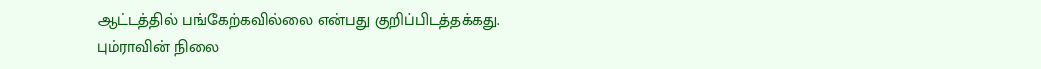ஆட்டத்தில் பங்கேற்கவில்லை என்பது குறிப்பிடத்தக்கது.
பும்ராவின் நிலை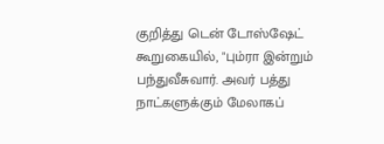குறித்து டென் டோஸ்ஷேட் கூறுகையில், "பும்ரா இன்றும் பந்துவீசுவார். அவர் பத்து நாட்களுக்கும் மேலாகப்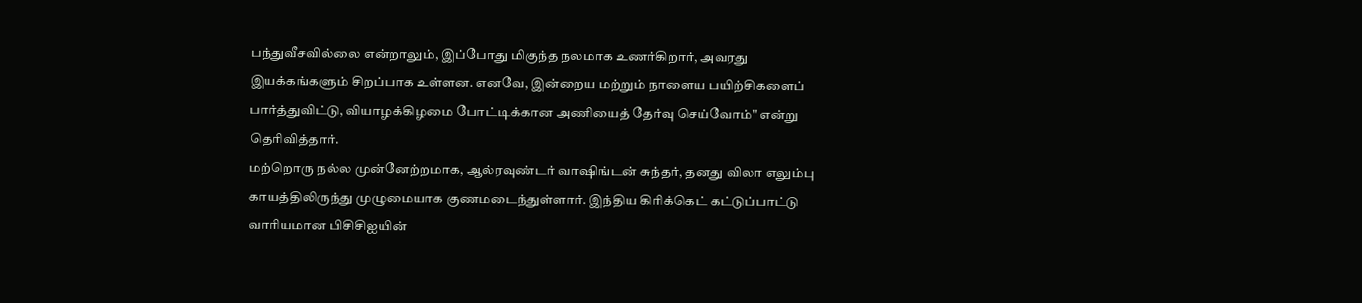பந்துவீசவில்லை என்றாலும், இப்போது மிகுந்த நலமாக உணர்கிறார், அவரது இயக்கங்களும் சிறப்பாக உள்ளன. எனவே, இன்றைய மற்றும் நாளைய பயிற்சிகளைப் பார்த்துவிட்டு, வியாழக்கிழமை போட்டிக்கான அணியைத் தேர்வு செய்வோம்" என்று தெரிவித்தார்.
மற்றொரு நல்ல முன்னேற்றமாக, ஆல்ரவுண்டர் வாஷிங்டன் சுந்தர், தனது விலா எலும்பு காயத்திலிருந்து முழுமையாக குணமடைந்துள்ளார். இந்திய கிரிக்கெட் கட்டுப்பாட்டு வாரியமான பிசிசிஐயின்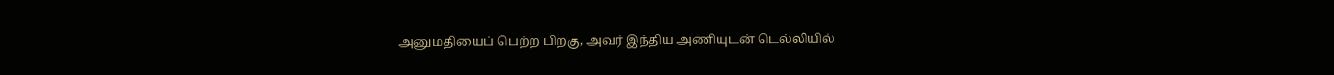அனுமதியைப் பெற்ற பிறகு, அவர் இந்திய அணியுடன் டெல்லியில்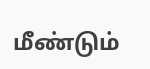மீண்டும்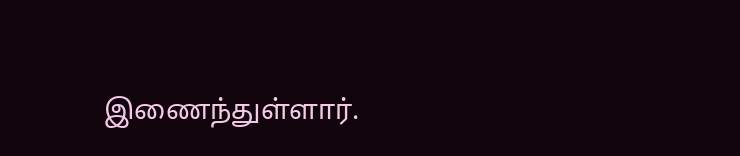இணைந்துள்ளார்.